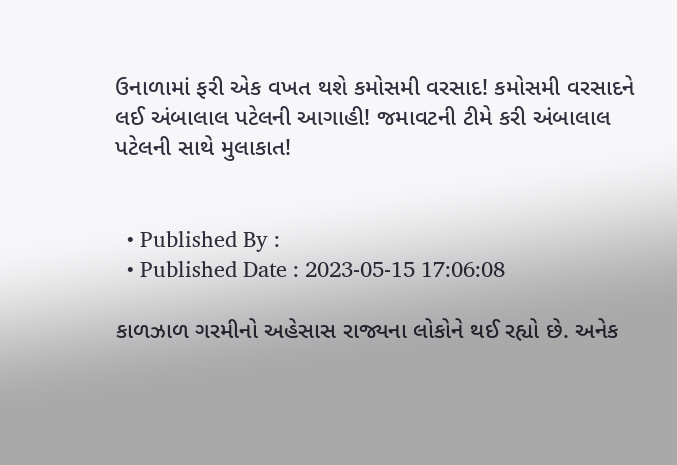ઉનાળામાં ફરી એક વખત થશે કમોસમી વરસાદ! કમોસમી વરસાદને લઈ અંબાલાલ પટેલની આગાહી! જમાવટની ટીમે કરી અંબાલાલ પટેલની સાથે મુલાકાત!


  • Published By :
  • Published Date : 2023-05-15 17:06:08

કાળઝાળ ગરમીનો અહેસાસ રાજ્યના લોકોને થઈ રહ્યો છે. અનેક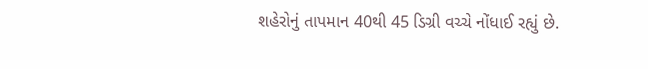શહેરોનું તાપમાન 40થી 45 ડિગ્રી વચ્ચે નોંધાઈ રહ્યું છે.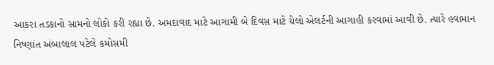આકરા તડકાનો સામનો લોકો કરી રહ્યા છે. અમદાવાદ માટે આગામી બે દિવસ માટે યેલો એલર્ટની આગાહી કરવામાં આવી છે. ત્યારે હવામાન નિષ્ણાંત અંબાલાલ પટેલે કમોસમી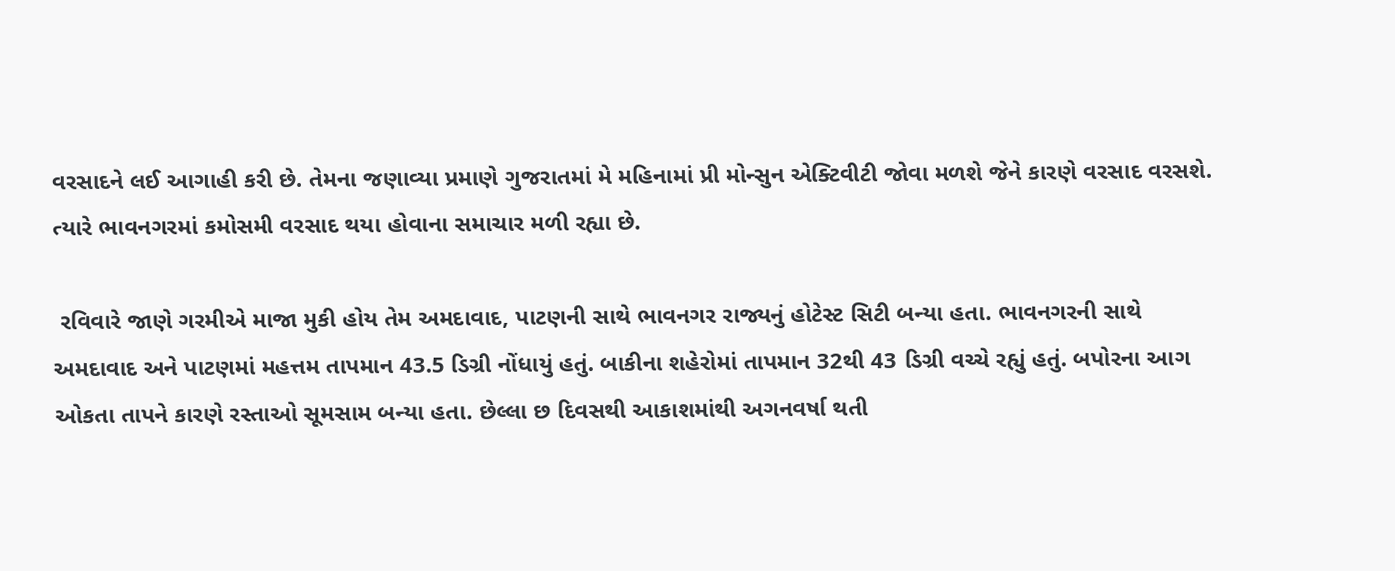વરસાદને લઈ આગાહી કરી છે. તેમના જણાવ્યા પ્રમાણે ગુજરાતમાં મે મહિનામાં પ્રી મોન્સુન એક્ટિવીટી જોવા મળશે જેને કારણે વરસાદ વરસશે. ત્યારે ભાવનગરમાં કમોસમી વરસાદ થયા હોવાના સમાચાર મળી રહ્યા છે.

 રવિવારે જાણે ગરમીએ માજા મુકી હોય તેમ અમદાવાદ, પાટણની સાથે ભાવનગર રાજ્યનું હોટેસ્ટ સિટી બન્યા હતા. ભાવનગરની સાથે અમદાવાદ અને પાટણમાં મહત્તમ તાપમાન 43.5 ડિગ્રી નોંધાયું હતું. બાકીના શહેરોમાં તાપમાન 32થી 43 ડિગ્રી વચ્ચે રહ્યું હતું. બપોરના આગ ઓકતા તાપને કારણે રસ્તાઓ સૂમસામ બન્યા હતા. છેલ્લા છ દિવસથી આકાશમાંથી અગનવર્ષા થતી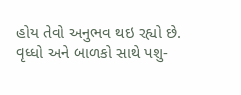હોય તેવો અનુભવ થઇ રહ્યો છે. વૃધ્ધો અને બાળકો સાથે પશુ-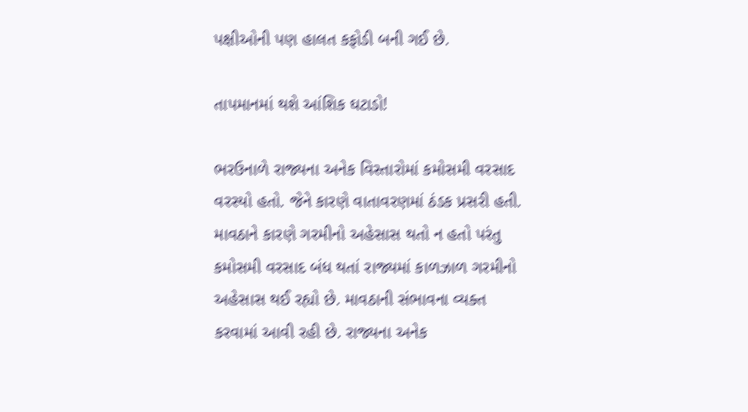પક્ષીઓની પણ હાલત કફોડી બની ગઈ છે.

તાપમાનમાં થશે આંશિક ઘટાડો!

ભરઉનાળે રાજ્યના અનેક વિસ્તારોમાં કમોસમી વરસાદ વરસ્યો હતો. જેને કારણે વાતાવરણમાં ઠંડક પ્રસરી હતી. માવઠાને કારણે ગરમીનો અહેસાસ થતો ન હતો પરંતુ કમોસમી વરસાદ બંધ થતાં રાજ્યમાં કાળઝાળ ગરમીનો અહેસાસ થઈ રહ્યો છે. માવઠાની સંભાવના વ્યક્ત કરવામાં આવી રહી છે. રાજ્યના અનેક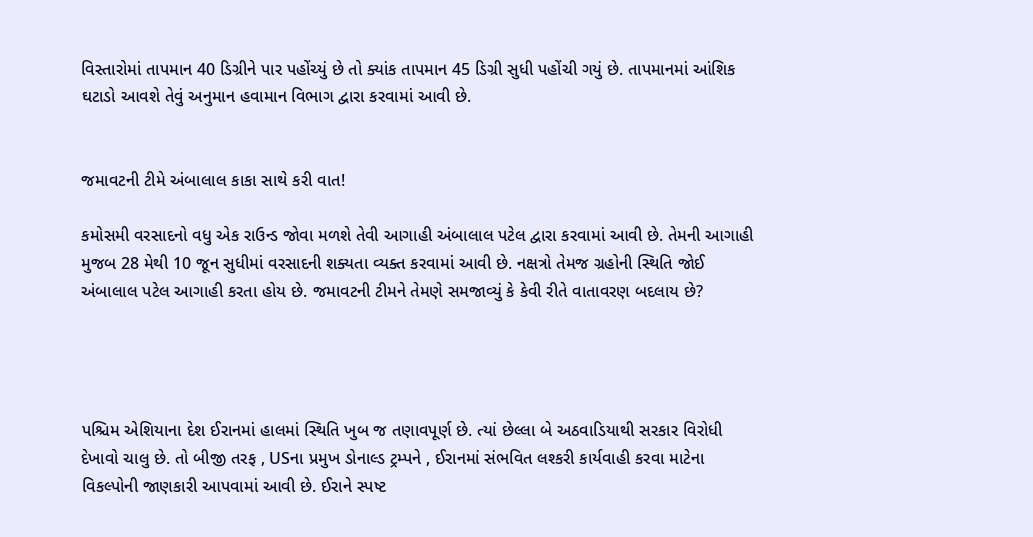વિસ્તારોમાં તાપમાન 40 ડિગ્રીને પાર પહોંચ્યું છે તો ક્યાંક તાપમાન 45 ડિગ્રી સુધી પહોંચી ગયું છે. તાપમાનમાં આંશિક ઘટાડો આવશે તેવું અનુમાન હવામાન વિભાગ દ્વારા કરવામાં આવી છે.


જમાવટની ટીમે અંબાલાલ કાકા સાથે કરી વાત!

કમોસમી વરસાદનો વધુ એક રાઉન્ડ જોવા મળશે તેવી આગાહી અંબાલાલ પટેલ દ્વારા કરવામાં આવી છે. તેમની આગાહી મુજબ 28 મેથી 10 જૂન સુધીમાં વરસાદની શક્યતા વ્યક્ત કરવામાં આવી છે. નક્ષત્રો તેમજ ગ્રહોની સ્થિતિ જોઈ અંબાલાલ પટેલ આગાહી કરતા હોય છે. જમાવટની ટીમને તેમણે સમજાવ્યું કે કેવી રીતે વાતાવરણ બદલાય છે?




પશ્ચિમ એશિયાના દેશ ઈરાનમાં હાલમાં સ્થિતિ ખુબ જ તણાવપૂર્ણ છે. ત્યાં છેલ્લા બે અઠવાડિયાથી સરકાર વિરોધી દેખાવો ચાલુ છે. તો બીજી તરફ , USના પ્રમુખ ડોનાલ્ડ ટ્રમ્પને , ઈરાનમાં સંભવિત લશ્કરી કાર્યવાહી કરવા માટેના વિકલ્પોની જાણકારી આપવામાં આવી છે. ઈરાને સ્પષ્ટ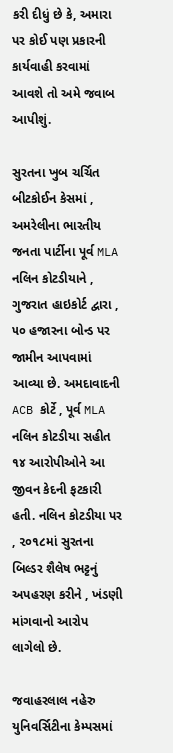કરી દીધું છે કે, અમારા પર કોઈ પણ પ્રકારની કાર્યવાહી કરવામાં આવશે તો અમે જવાબ આપીશું.

સુરતના ખુબ ચર્ચિત બીટકોઈન કેસમાં , અમરેલીના ભારતીય જનતા પાર્ટીના પૂર્વ MLA નલિન કોટડીયાને , ગુજરાત હાઇકોર્ટ દ્વારા , ૫૦ હજારના બોન્ડ પર જામીન આપવામાં આવ્યા છે. અમદાવાદની ACB કોર્ટે , પૂર્વ MLA નલિન કોટડીયા સહીત ૧૪ આરોપીઓને આ જીવન કેદની ફટકારી હતી. નલિન કોટડીયા પર , ૨૦૧૮માં સુરતના બિલ્ડર શૈલેષ ભટ્ટનું અપહરણ કરીને , ખંડણી માંગવાનો આરોપ લાગેલો છે.

જવાહરલાલ નહેરુ યુનિવર્સિટીના કેમ્પસમાં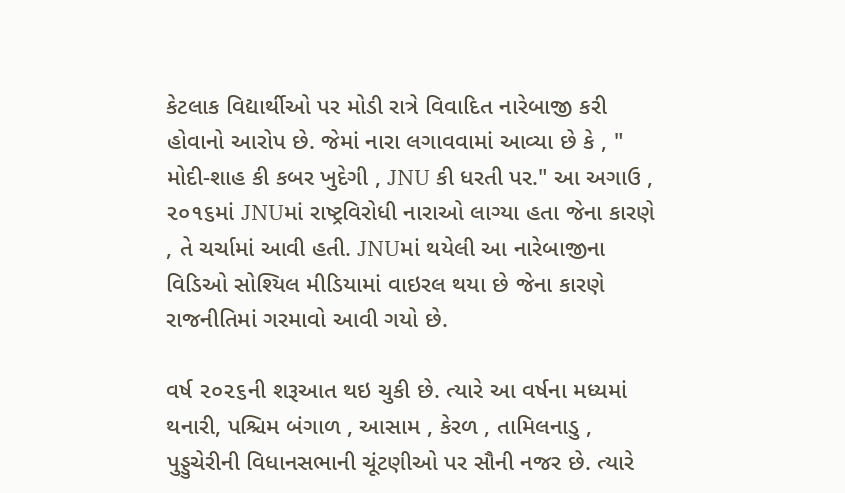કેટલાક વિદ્યાર્થીઓ પર મોડી રાત્રે વિવાદિત નારેબાજી કરી હોવાનો આરોપ છે. જેમાં નારા લગાવવામાં આવ્યા છે કે , " મોદી-શાહ કી કબર ખુદેગી , JNU કી ધરતી પર." આ અગાઉ , ૨૦૧૬માં JNUમાં રાષ્ટ્રવિરોધી નારાઓ લાગ્યા હતા જેના કારણે , તે ચર્ચામાં આવી હતી. JNUમાં થયેલી આ નારેબાજીના વિડિઓ સોશ્યિલ મીડિયામાં વાઇરલ થયા છે જેના કારણે રાજનીતિમાં ગરમાવો આવી ગયો છે.

વર્ષ ૨૦૨૬ની શરૂઆત થઇ ચુકી છે. ત્યારે આ વર્ષના મધ્યમાં થનારી, પશ્ચિમ બંગાળ , આસામ , કેરળ , તામિલનાડુ , પુડ્ડુચેરીની વિધાનસભાની ચૂંટણીઓ પર સૌની નજર છે. ત્યારે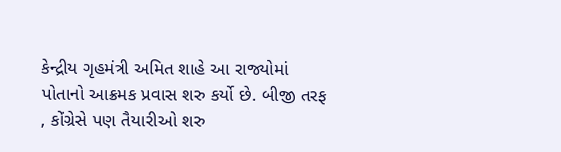કેન્દ્રીય ગૃહમંત્રી અમિત શાહે આ રાજ્યોમાં પોતાનો આક્રમક પ્રવાસ શરુ કર્યો છે. બીજી તરફ , કોંગ્રેસે પણ તૈયારીઓ શરુ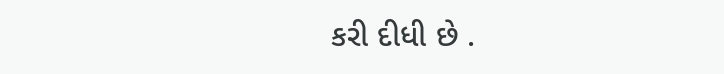કરી દીધી છે .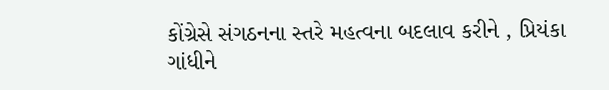કોંગ્રેસે સંગઠનના સ્તરે મહત્વના બદલાવ કરીને , પ્રિયંકા ગાંધીને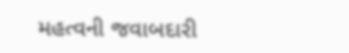મહત્વની જવાબદારી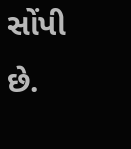સોંપી છે.